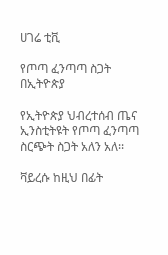ሀገሬ ቲቪ

የጦጣ ፈንጣጣ ስጋት በኢትዮጵያ

የኢትዮጵያ ህብረተሰብ ጤና ኢንስቲትዩት የጦጣ ፈንጣጣ ስርጭት ስጋት አለን አለ፡፡

ቫይረሱ ከዚህ በፊት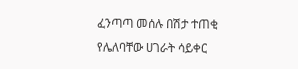ፈንጣጣ መሰሉ በሽታ ተጠቂ የሌለባቸው ሀገራት ሳይቀር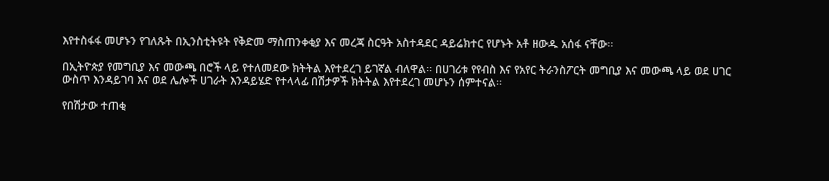እየተስፋፋ መሆኑን የገለጹት በኢንስቲትዩት የቅድመ ማስጠንቀቂያ እና መረጃ ስርዓት አስተዳደር ዳይሬክተር የሆኑት አቶ ዘውዱ አሰፋ ናቸው፡፡

በኢትዮጵያ የመግቢያ እና መውጫ በሮች ላይ የተለመደው ክትትል እየተደረገ ይገኛል ብለዋል፡፡ በሀገሪቱ የየብስ እና የአየር ትራንስፖርት መግቢያ እና መውጫ ላይ ወደ ሀገር ውስጥ እንዳይገባ እና ወደ ሌሎች ሀገራት እንዳይሄድ የተላላፊ በሽታዎች ክትትል እየተደረገ መሆኑን ሰምተናል፡፡

የበሽታው ተጠቂ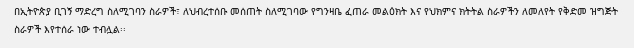በኢትዮጵያ ቢገኝ ማድረግ ስለሚገባን ስራዎች፣ ለህብረተሰቡ መሰጠት ስለሚገባው የግንዛቤ ፈጠራ መልዕክት እና የህክምና ክትትል ስራዎችን ለመለየት የቅድመ ዝግጅት ስራዎች እየተሰራ ነው ተብሏል፡፡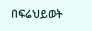በፍሬህይወት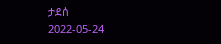ታደሰ
2022-05-24